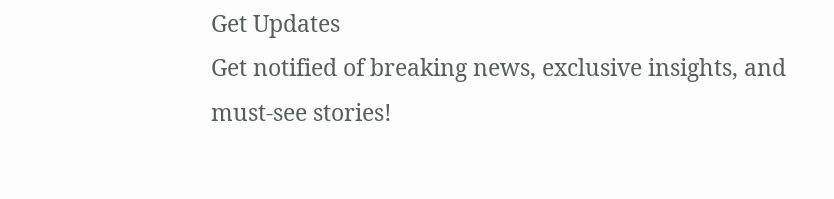Get Updates
Get notified of breaking news, exclusive insights, and must-see stories!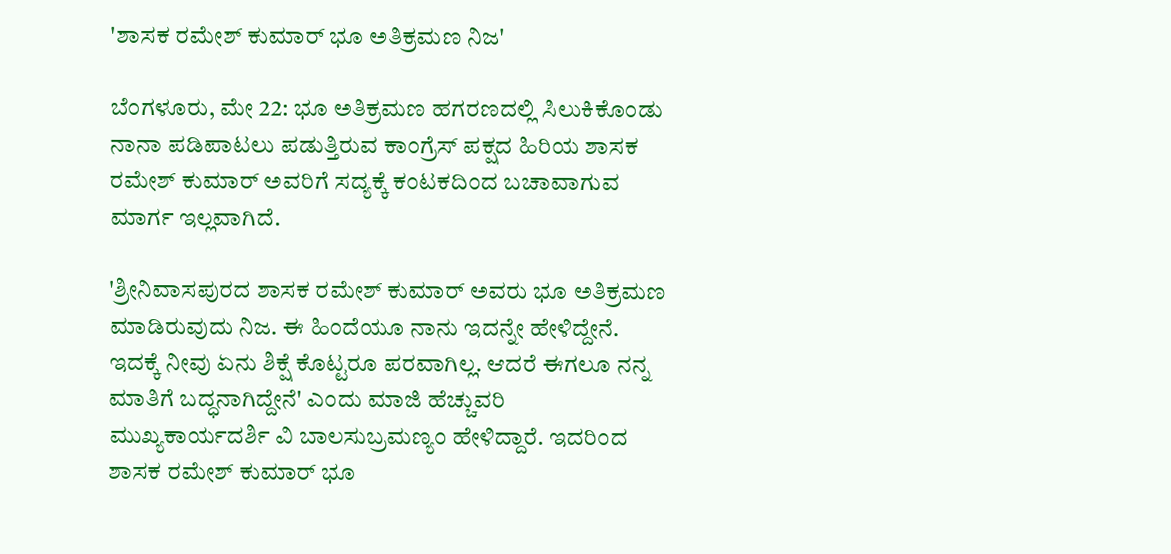'ಶಾಸಕ ರಮೇಶ್ ಕುಮಾರ್ ಭೂ ಅತಿಕ್ರಮಣ ನಿಜ'

ಬೆಂಗಳೂರು, ಮೇ 22: ಭೂ ಅತಿಕ್ರಮಣ ಹಗರಣದಲ್ಲಿ ಸಿಲುಕಿಕೊಂಡು ನಾನಾ ಪಡಿಪಾಟಲು ಪಡುತ್ತಿರುವ ಕಾಂಗ್ರೆಸ್ ಪಕ್ಷದ ಹಿರಿಯ ಶಾಸಕ ರಮೇಶ್ ಕುಮಾರ್ ಅವರಿಗೆ ಸದ್ಯಕ್ಕೆ ಕಂಟಕದಿಂದ ಬಚಾವಾಗುವ ಮಾರ್ಗ ಇಲ್ಲವಾಗಿದೆ.

'ಶ್ರೀನಿವಾಸಪುರದ ಶಾಸಕ ರಮೇಶ್ ಕುಮಾರ್ ಅವರು ಭೂ ಅತಿಕ್ರಮಣ ಮಾಡಿರುವುದು ನಿಜ. ಈ ಹಿಂದೆಯೂ ನಾನು ಇದನ್ನೇ ಹೇಳಿದ್ದೇನೆ. ಇದಕ್ಕೆ ನೀವು ಏನು ಶಿಕ್ಷೆ ಕೊಟ್ಟರೂ ಪರವಾಗಿಲ್ಲ. ಆದರೆ ಈಗಲೂ ನನ್ನ ಮಾತಿಗೆ ಬದ್ಧನಾಗಿದ್ದೇನೆ' ಎಂದು ಮಾಜಿ ಹೆಚ್ಚುವರಿ ಮುಖ್ಯಕಾರ್ಯದರ್ಶಿ ವಿ ಬಾಲಸುಬ್ರಮಣ್ಯಂ ಹೇಳಿದ್ದಾರೆ. ಇದರಿಂದ ಶಾಸಕ ರಮೇಶ್ ಕುಮಾರ್ ಭೂ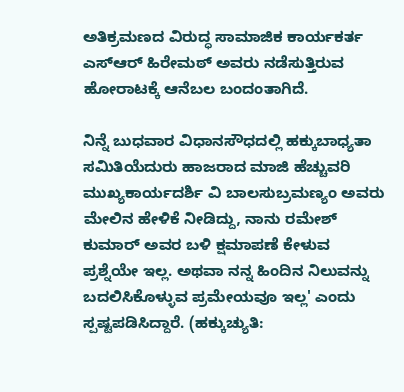ಅತಿಕ್ರಮಣದ ವಿರುದ್ಧ ಸಾಮಾಜಿಕ ಕಾರ್ಯಕರ್ತ ಎಸ್ಆರ್ ಹಿರೇಮಠ್ ಅವರು ನಡೆಸುತ್ತಿರುವ ಹೋರಾಟಕ್ಕೆ ಆನೆಬಲ ಬಂದಂತಾಗಿದೆ.

ನಿನ್ನೆ ಬುಧವಾರ ವಿಧಾನಸೌಧದಲ್ಲಿ ಹಕ್ಕುಬಾಧ್ಯತಾ ಸಮಿತಿಯೆದುರು ಹಾಜರಾದ ಮಾಜಿ ಹೆಚ್ಚುವರಿ ಮುಖ್ಯಕಾರ್ಯದರ್ಶಿ ವಿ ಬಾಲಸುಬ್ರಮಣ್ಯಂ ಅವರು ಮೇಲಿನ ಹೇಳಿಕೆ ನೀಡಿದ್ದು, ನಾನು ರಮೇಶ್ ಕುಮಾರ್ ಅವರ ಬಳಿ ಕ್ಷಮಾಪಣೆ ಕೇಳುವ ಪ್ರಶ್ನೆಯೇ ಇಲ್ಲ. ಅಥವಾ ನನ್ನ ಹಿಂದಿನ ನಿಲುವನ್ನು ಬದಲಿಸಿಕೊಳ್ಳುವ ಪ್ರಮೇಯವೂ ಇಲ್ಲ' ಎಂದು ಸ್ಪಷ್ಟಪಡಿಸಿದ್ದಾರೆ. (ಹಕ್ಕುಚ್ಯುತಿ: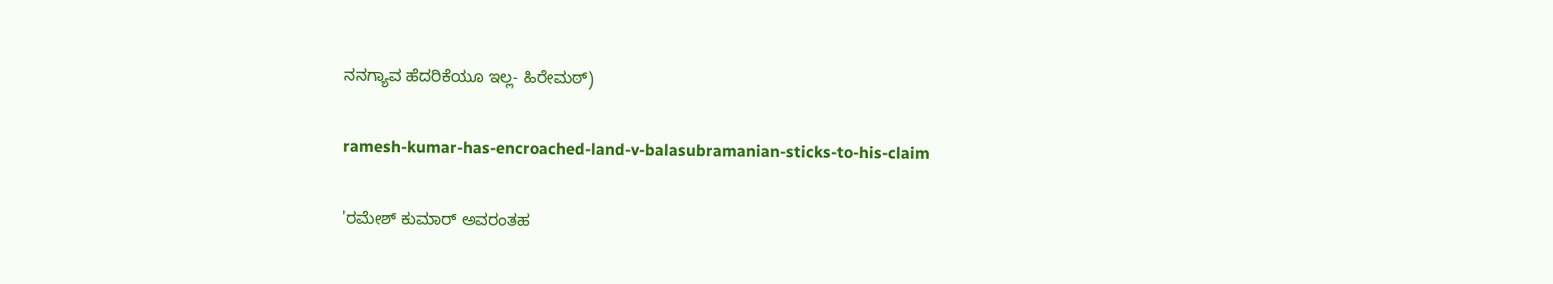ನನಗ್ಯಾವ ಹೆದರಿಕೆಯೂ ಇಲ್ಲ- ಹಿರೇಮಠ್)

ramesh-kumar-has-encroached-land-v-balasubramanian-sticks-to-his-claim

'ರಮೇಶ್ ಕುಮಾರ್ ಅವರಂತಹ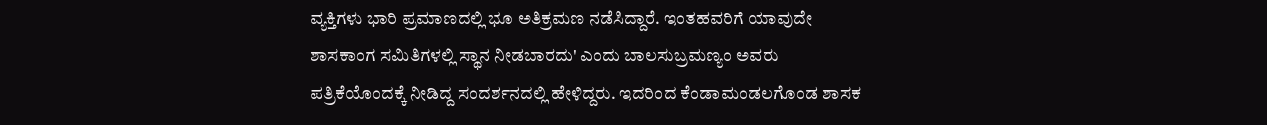ವ್ಯಕ್ತಿಗಳು ಭಾರಿ ಪ್ರಮಾಣದಲ್ಲಿ ಭೂ ಅತಿಕ್ರಮಣ ನಡೆಸಿದ್ದಾರೆ. ಇಂತಹವರಿಗೆ ಯಾವುದೇ ಶಾಸಕಾಂಗ ಸಮಿತಿಗಳಲ್ಲಿ ಸ್ಥಾನ ನೀಡಬಾರದು' ಎಂದು ಬಾಲಸುಬ್ರಮಣ್ಯಂ ಅವರು ಪತ್ರಿಕೆಯೊಂದಕ್ಕೆ ನೀಡಿದ್ದ ಸಂದರ್ಶನದಲ್ಲಿ ಹೇಳಿದ್ದರು. ಇದರಿಂದ ಕೆಂಡಾಮಂಡಲಗೊಂಡ ಶಾಸಕ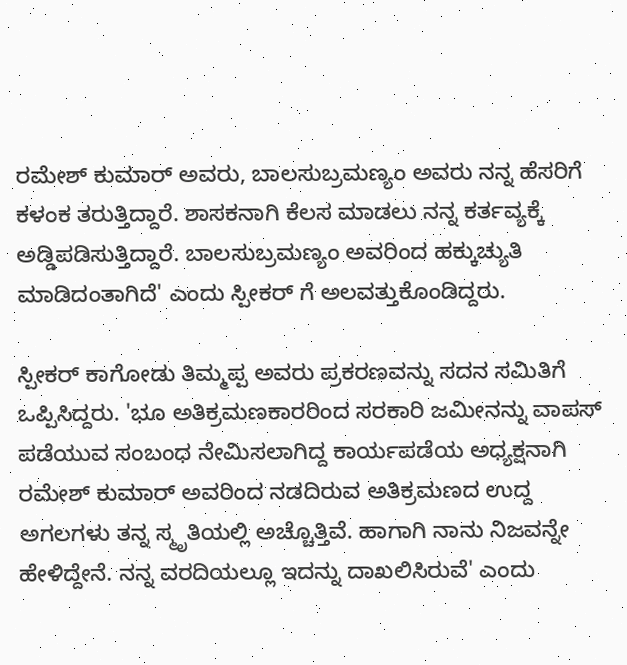ರಮೇಶ್ ಕುಮಾರ್ ಅವರು, ಬಾಲಸುಬ್ರಮಣ್ಯಂ ಅವರು ನನ್ನ ಹೆಸರಿಗೆ ಕಳಂಕ ತರುತ್ತಿದ್ದಾರೆ. ಶಾಸಕನಾಗಿ ಕೆಲಸ ಮಾಡಲು ನನ್ನ ಕರ್ತವ್ಯಕ್ಕೆ ಅಡ್ಡಿಪಡಿಸುತ್ತಿದ್ದಾರೆ. ಬಾಲಸುಬ್ರಮಣ್ಯಂ ಅವರಿಂದ ಹಕ್ಕುಚ್ಯುತಿ ಮಾಡಿದಂತಾಗಿದೆ' ಎಂದು ಸ್ಪೀಕರ್ ಗೆ ಅಲವತ್ತುಕೊಂಡಿದ್ದರು.

ಸ್ಪೀಕರ್ ಕಾಗೋಡು ತಿಮ್ಮಪ್ಪ ಅವರು ಪ್ರಕರಣವನ್ನು ಸದನ ಸಮಿತಿಗೆ ಒಪ್ಪಿಸಿದ್ದರು. 'ಭೂ ಅತಿಕ್ರಮಣಕಾರರಿಂದ ಸರಕಾರಿ ಜಮೀನನ್ನು ವಾಪಸ್ ಪಡೆಯುವ ಸಂಬಂಧ ನೇಮಿಸಲಾಗಿದ್ದ ಕಾರ್ಯಪಡೆಯ ಅಧ್ಯಕ್ಷನಾಗಿ ರಮೇಶ್ ಕುಮಾರ್ ಅವರಿಂದ ನಡದಿರುವ ಅತಿಕ್ರಮಣದ ಉದ್ದ ಅಗಲಗಳು ತನ್ನ ಸ್ಮೃತಿಯಲ್ಲಿ ಅಚ್ಚೊತ್ತಿವೆ. ಹಾಗಾಗಿ ನಾನು ನಿಜವನ್ನೇ ಹೇಳಿದ್ದೇನೆ. ನನ್ನ ವರದಿಯಲ್ಲೂ ಇದನ್ನು ದಾಖಲಿಸಿರುವೆ' ಎಂದು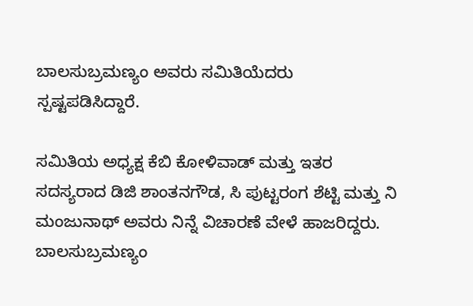ಬಾಲಸುಬ್ರಮಣ್ಯಂ ಅವರು ಸಮಿತಿಯೆದರು ಸ್ಪಷ್ಟಪಡಿಸಿದ್ದಾರೆ.

ಸಮಿತಿಯ ಅಧ್ಯಕ್ಷ ಕೆಬಿ ಕೋಳಿವಾಡ್ ಮತ್ತು ಇತರ ಸದಸ್ಯರಾದ ಡಿಜಿ ಶಾಂತನಗೌಡ, ಸಿ ಪುಟ್ಟರಂಗ ಶೆಟ್ಟಿ ಮತ್ತು ನಿ ಮಂಜುನಾಥ್ ಅವರು ನಿನ್ನೆ ವಿಚಾರಣೆ ವೇಳೆ ಹಾಜರಿದ್ದರು. ಬಾಲಸುಬ್ರಮಣ್ಯಂ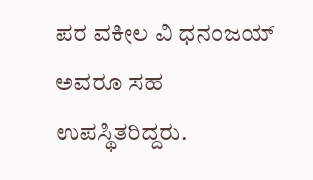ಪರ ವಕೀಲ ವಿ ಧನಂಜಯ್ ಅವರೂ ಸಹ ಉಪಸ್ಥಿತರಿದ್ದರು.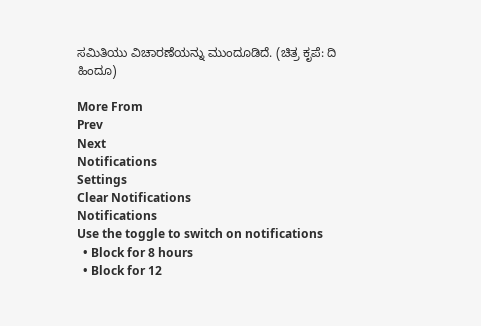ಸಮಿತಿಯು ವಿಚಾರಣೆಯನ್ನು ಮುಂದೂಡಿದೆ. (ಚಿತ್ರ ಕೃಪೆ: ದಿ ಹಿಂದೂ)

More From
Prev
Next
Notifications
Settings
Clear Notifications
Notifications
Use the toggle to switch on notifications
  • Block for 8 hours
  • Block for 12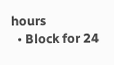hours
  • Block for 24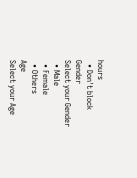hours
  • Don't block
Gender
Select your Gender
  • Male
  • Female
  • Others
Age
Select your Age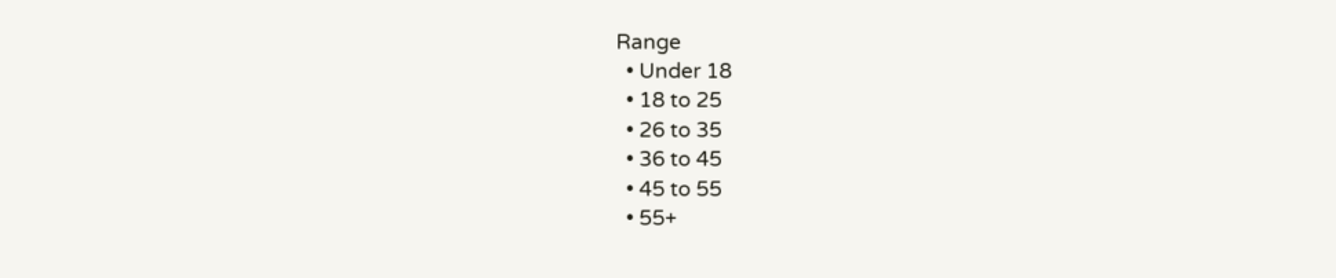Range
  • Under 18
  • 18 to 25
  • 26 to 35
  • 36 to 45
  • 45 to 55
  • 55+